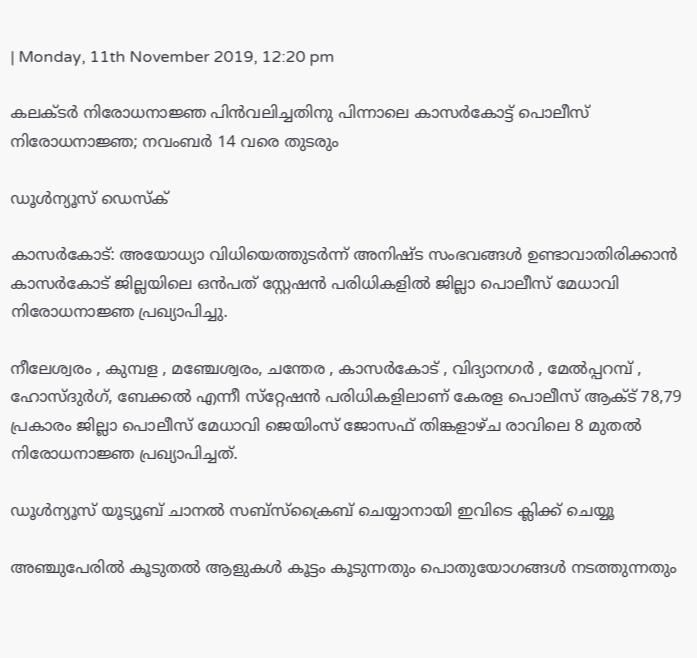| Monday, 11th November 2019, 12:20 pm

കലക്ടര്‍ നിരോധനാജ്ഞ പിന്‍വലിച്ചതിനു പിന്നാലെ കാസര്‍കോട്ട് പൊലീസ് നിരോധനാജ്ഞ; നവംബര്‍ 14 വരെ തുടരും

ഡൂള്‍ന്യൂസ് ഡെസ്‌ക്

കാസര്‍കോട്: അയോധ്യാ വിധിയെത്തുടര്‍ന്ന് അനിഷ്ട സംഭവങ്ങള്‍ ഉണ്ടാവാതിരിക്കാന്‍ കാസര്‍കോട് ജില്ലയിലെ ഒന്‍പത് സ്റ്റേഷന്‍ പരിധികളില്‍ ജില്ലാ പൊലീസ് മേധാവി നിരോധനാജ്ഞ പ്രഖ്യാപിച്ചു.

നീലേശ്വരം , കുമ്പള , മഞ്ചേശ്വരം, ചന്തേര , കാസര്‍കോട് , വിദ്യാനഗര്‍ , മേല്‍പ്പറമ്പ് , ഹോസ്ദുര്‍ഗ്, ബേക്കല്‍ എന്നീ സ്‌റ്റേഷന്‍ പരിധികളിലാണ് കേരള പൊലീസ് ആക്ട് 78,79 പ്രകാരം ജില്ലാ പൊലീസ് മേധാവി ജെയിംസ് ജോസഫ് തിങ്കളാഴ്ച രാവിലെ 8 മുതല്‍ നിരോധനാജ്ഞ പ്രഖ്യാപിച്ചത്.

ഡൂൾന്യൂസ് യൂട്യൂബ് ചാനൽ സബ്സ്ക്രൈബ് ചെയ്യാനായി ഇവിടെ ക്ലിക്ക് ചെയ്യൂ

അഞ്ചുപേരില്‍ കൂടുതല്‍ ആളുകള്‍ കൂട്ടം കൂടുന്നതും പൊതുയോഗങ്ങള്‍ നടത്തുന്നതും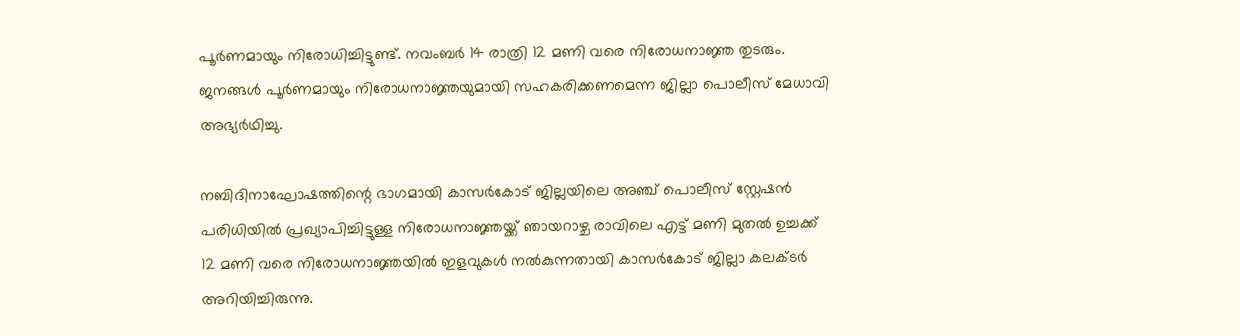പൂര്‍ണമായും നിരോധിച്ചിട്ടുണ്ട്. നവംബര്‍ 14 രാത്രി 12 മണി വരെ നിരോധനാജ്ഞ തുടരും. ജനങ്ങള്‍ പൂര്‍ണമായും നിരോധനാജ്ഞയുമായി സഹകരിക്കണമെന്ന ജില്ലാ പൊലീസ് മേധാവി അഭ്യര്‍ഥിച്ചു.

നബിദിനാഘോഷത്തിന്റെ ഭാഗമായി കാസര്‍കോട് ജില്ലയിലെ അഞ്ച് പൊലീസ് സ്റ്റേഷന്‍ പരിധിയില്‍ പ്രഖ്യാപിച്ചിട്ടുള്ള നിരോധനാജ്ഞയ്ക്ക് ഞായറാഴ്ച രാവിലെ എട്ട് മണി മുതല്‍ ഉച്ചക്ക് 12 മണി വരെ നിരോധനാജ്ഞയില്‍ ഇളവുകള്‍ നല്‍കുന്നതായി കാസര്‍കോട് ജില്ലാ കലക്ടര്‍ അറിയിച്ചിരുന്നു.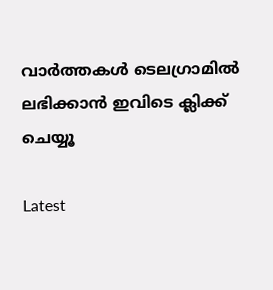വാര്‍ത്തകള്‍ ടെലഗ്രാമില്‍ ലഭിക്കാന്‍ ഇവിടെ ക്ലിക്ക് ചെയ്യൂ

Latest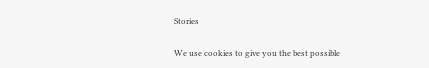Stories

We use cookies to give you the best possible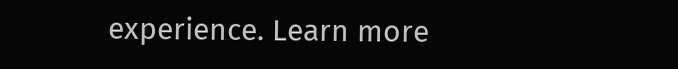experience. Learn more